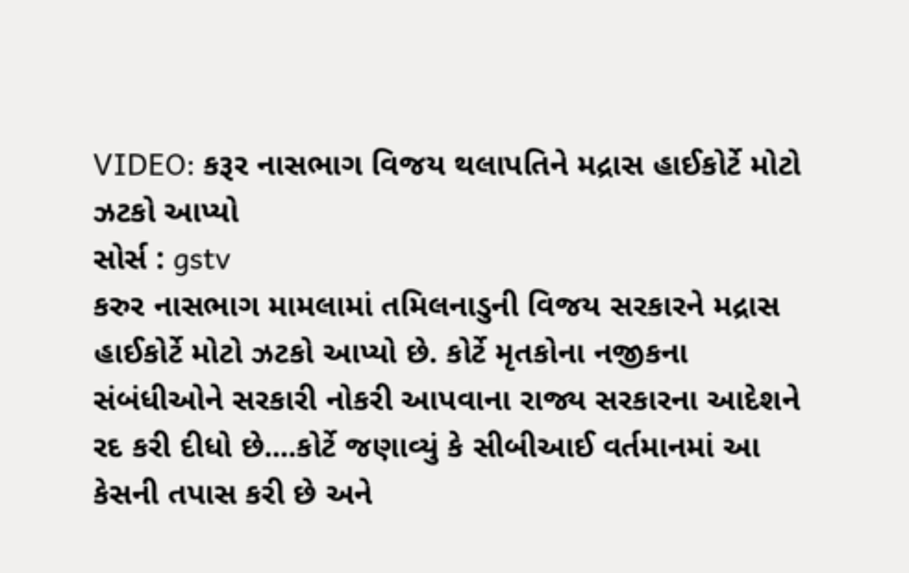VIDEO: કરૂર નાસભાગ વિજય થલાપતિને મદ્રાસ હાઈકોર્ટે મોટો ઝટકો આપ્યો
સોર્સ : gstv
કરુર નાસભાગ મામલામાં તમિલનાડુની વિજય સરકારને મદ્રાસ હાઈકોર્ટે મોટો ઝટકો આપ્યો છે. કોર્ટે મૃતકોના નજીકના સંબંધીઓને સરકારી નોકરી આપવાના રાજ્ય સરકારના આદેશને રદ કરી દીધો છે....કોર્ટે જણાવ્યું કે સીબીઆઈ વર્તમાનમાં આ કેસની તપાસ કરી છે અને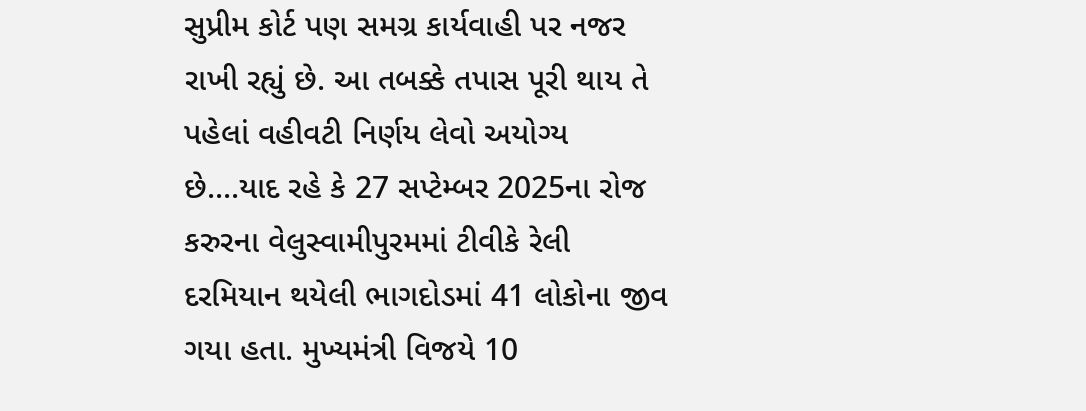સુપ્રીમ કોર્ટ પણ સમગ્ર કાર્યવાહી પર નજર રાખી રહ્યું છે. આ તબક્કે તપાસ પૂરી થાય તે પહેલાં વહીવટી નિર્ણય લેવો અયોગ્ય છે....યાદ રહે કે 27 સપ્ટેમ્બર 2025ના રોજ કરુરના વેલુસ્વામીપુરમમાં ટીવીકે રેલી દરમિયાન થયેલી ભાગદોડમાં 41 લોકોના જીવ ગયા હતા. મુખ્યમંત્રી વિજયે 10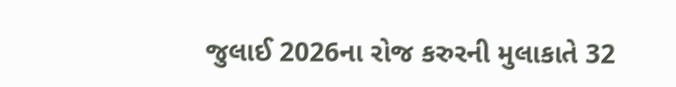જુલાઈ 2026ના રોજ કરુરની મુલાકાતે 32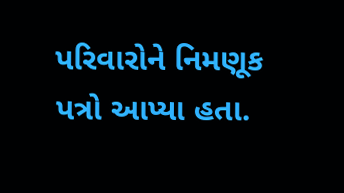પરિવારોને નિમણૂક પત્રો આપ્યા હતા.